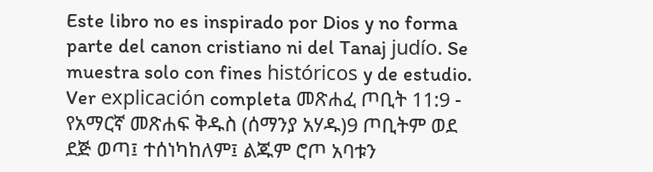Este libro no es inspirado por Dios y no forma parte del canon cristiano ni del Tanaj judío. Se muestra solo con fines históricos y de estudio. Ver explicación completa መጽሐፈ ጦቢት 11:9 - የአማርኛ መጽሐፍ ቅዱስ (ሰማንያ አሃዱ)9 ጦቢትም ወደ ደጅ ወጣ፤ ተሰነካከለም፤ ልጁም ሮጦ አባቱን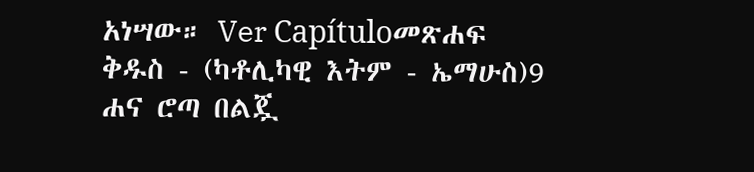አነሣው። Ver Capítuloመጽሐፍ ቅዱስ - (ካቶሊካዊ እትም - ኤማሁስ)9 ሐና ሮጣ በልጇ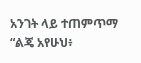አንገት ላይ ተጠምጥማ “ልጄ አየሁህ፥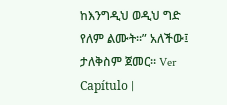ከእንግዲህ ወዲህ ግድ የለም ልሙት።” አለችው፤ ታለቅስም ጀመር። Ver Capítulo |